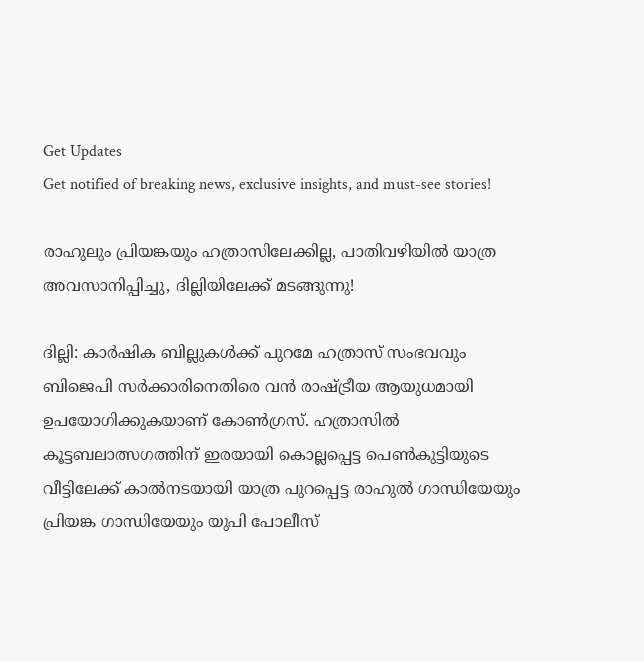Get Updates
Get notified of breaking news, exclusive insights, and must-see stories!

രാഹുലും പ്രിയങ്കയും ഹത്രാസിലേക്കില്ല, പാതിവഴിയിൽ യാത്ര അവസാനിപ്പിച്ചു, ദില്ലിയിലേക്ക് മടങ്ങുന്നു!

ദില്ലി: കാര്‍ഷിക ബില്ലുകള്‍ക്ക് പുറമേ ഹത്രാസ് സംഭവവും ബിജെപി സര്‍ക്കാരിനെതിരെ വന്‍ രാഷ്ട്രീയ ആയുധമായി ഉപയോഗിക്കുകയാണ് കോണ്‍ഗ്രസ്. ഹത്രാസില്‍ കൂട്ടബലാത്സഗത്തിന് ഇരയായി കൊല്ലപ്പെട്ട പെണ്‍കുട്ടിയുടെ വീട്ടിലേക്ക് കാല്‍നടയായി യാത്ര പുറപ്പെട്ട രാഹുല്‍ ഗാന്ധിയേയും പ്രിയങ്ക ഗാന്ധിയേയും യുപി പോലീസ്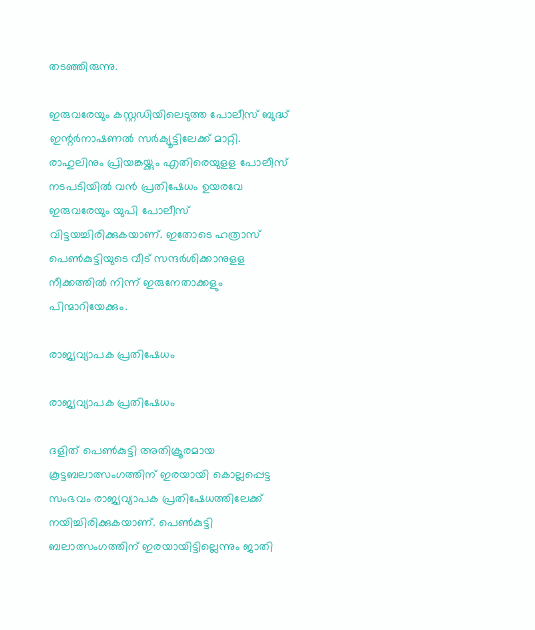തടഞ്ഞിരുന്നു.

ഇരുവരേയും കസ്റ്റഡിയിലെടുത്ത പോലീസ് ബുദ്ധ് ഇന്റര്‍നാഷണല്‍ സര്‍ക്യൂട്ടിലേക്ക് മാറ്റി. രാഹുലിനും പ്രിയങ്കയ്ക്കും എതിരെയുളള പോലീസ് നടപടിയില്‍ വന്‍ പ്രതിഷേധം ഉയരവേ ഇരുവരേയും യുപി പോലീസ് വിട്ടയച്ചിരിക്കുകയാണ്. ഇതോടെ ഹത്രാസ് പെണ്‍കുട്ടിയുടെ വീട് സന്ദര്‍ശിക്കാനുളള നീക്കത്തില്‍ നിന്ന് ഇരുനേതാക്കളും പിന്മാറിയേക്കും.

രാജ്യവ്യാപക പ്രതിഷേധം

രാജ്യവ്യാപക പ്രതിഷേധം

ദളിത് പെണ്‍കുട്ടി അതിക്രൂരമായ കൂട്ടബലാത്സംഗത്തിന് ഇരയായി കൊല്ലപ്പെട്ട സംഭവം രാജ്യവ്യാപക പ്രതിഷേധത്തിലേക്ക് നയിച്ചിരിക്കുകയാണ്. പെണ്‍കുട്ടി ബലാത്സംഗത്തിന് ഇരയായിട്ടില്ലെന്നും ജാതി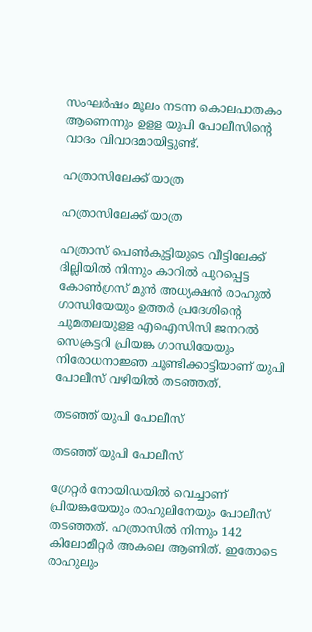സംഘര്‍ഷം മൂലം നടന്ന കൊലപാതകം ആണെന്നും ഉളള യുപി പോലീസിന്റെ വാദം വിവാദമായിട്ടുണ്ട്.

ഹത്രാസിലേക്ക് യാത്ര

ഹത്രാസിലേക്ക് യാത്ര

ഹത്രാസ് പെണ്‍കുട്ടിയുടെ വീട്ടിലേക്ക് ദില്ലിയില്‍ നിന്നും കാറില്‍ പുറപ്പെട്ട കോണ്‍ഗ്രസ് മുന്‍ അധ്യക്ഷന്‍ രാഹുല്‍ ഗാന്ധിയേയും ഉത്തര്‍ പ്രദേശിന്റെ ചുമതലയുളള എഐസിസി ജനറല്‍ സെക്രട്ടറി പ്രിയങ്ക ഗാന്ധിയേയും നിരോധനാജ്ഞ ചൂണ്ടിക്കാട്ടിയാണ് യുപി പോലീസ് വഴിയില്‍ തടഞ്ഞത്.

തടഞ്ഞ് യുപി പോലീസ്

തടഞ്ഞ് യുപി പോലീസ്

ഗ്രേറ്റര്‍ നോയിഡയില്‍ വെച്ചാണ് പ്രിയങ്കയേയും രാഹുലിനേയും പോലീസ് തടഞ്ഞത്. ഹത്രാസില്‍ നിന്നും 142 കിലോമീറ്റര്‍ അകലെ ആണിത്. ഇതോടെ രാഹുലും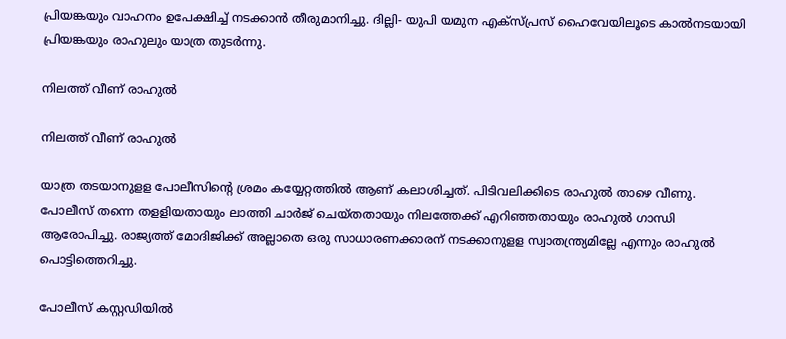പ്രിയങ്കയും വാഹനം ഉപേക്ഷിച്ച് നടക്കാന്‍ തീരുമാനിച്ചു. ദില്ലി- യുപി യമുന എക്‌സ്പ്രസ് ഹൈവേയിലൂടെ കാല്‍നടയായി പ്രിയങ്കയും രാഹുലും യാത്ര തുടര്‍ന്നു.

നിലത്ത് വീണ് രാഹുൽ

നിലത്ത് വീണ് രാഹുൽ

യാത്ര തടയാനുളള പോലീസിന്റെ ശ്രമം കയ്യേറ്റത്തില്‍ ആണ് കലാശിച്ചത്. പിടിവലിക്കിടെ രാഹുല്‍ താഴെ വീണു. പോലീസ് തന്നെ തളളിയതായും ലാത്തി ചാര്‍ജ് ചെയ്തതായും നിലത്തേക്ക് എറിഞ്ഞതായും രാഹുല്‍ ഗാന്ധി ആരോപിച്ചു. രാജ്യത്ത് മോദിജിക്ക് അല്ലാതെ ഒരു സാധാരണക്കാരന് നടക്കാനുളള സ്വാതന്ത്ര്യമില്ലേ എന്നും രാഹുല്‍ പൊട്ടിത്തെറിച്ചു.

പോലീസ് കസ്റ്റഡിയിൽ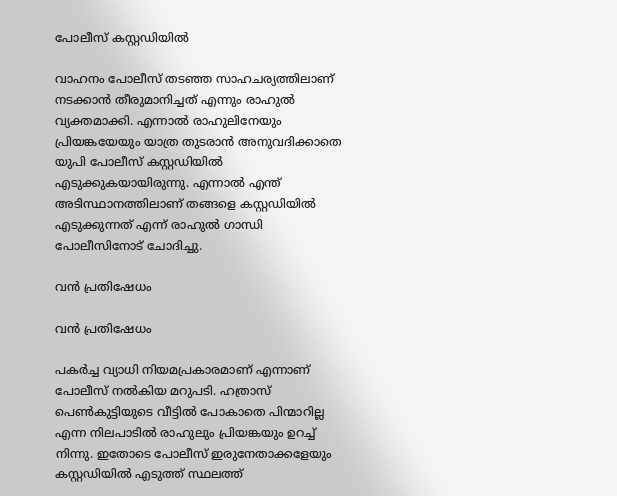പോലീസ് കസ്റ്റഡിയിൽ

വാഹനം പോലീസ് തടഞ്ഞ സാഹചര്യത്തിലാണ് നടക്കാന്‍ തീരുമാനിച്ചത് എന്നും രാഹുല്‍ വ്യക്തമാക്കി. എന്നാല്‍ രാഹുലിനേയും പ്രിയങ്കയേയും യാത്ര തുടരാന്‍ അനുവദിക്കാതെ യുപി പോലീസ് കസ്റ്റഡിയില്‍ എടുക്കുകയായിരുന്നു. എന്നാല്‍ എന്ത് അടിസ്ഥാനത്തിലാണ് തങ്ങളെ കസ്റ്റഡിയില്‍ എടുക്കുന്നത് എന്ന് രാഹുല്‍ ഗാന്ധി പോലീസിനോട് ചോദിച്ചു.

വന്‍ പ്രതിഷേധം

വന്‍ പ്രതിഷേധം

പകര്‍ച്ച വ്യാധി നിയമപ്രകാരമാണ് എന്നാണ് പോലീസ് നല്‍കിയ മറുപടി. ഹത്രാസ് പെണ്‍കുട്ടിയുടെ വീട്ടില്‍ പോകാതെ പിന്മാറില്ല എന്ന നിലപാടില്‍ രാഹുലും പ്രിയങ്കയും ഉറച്ച് നിന്നു. ഇതോടെ പോലീസ് ഇരുനേതാക്കളേയും കസ്റ്റഡിയില്‍ എടുത്ത് സ്ഥലത്ത്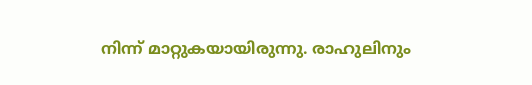നിന്ന് മാറ്റുകയായിരുന്നു. രാഹുലിനും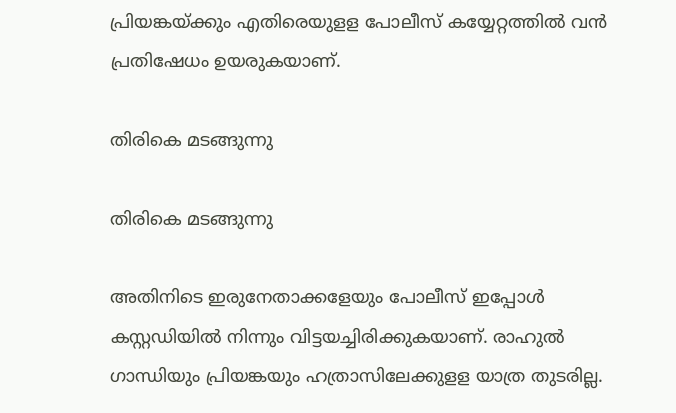പ്രിയങ്കയ്ക്കും എതിരെയുളള പോലീസ് കയ്യേറ്റത്തില്‍ വന്‍ പ്രതിഷേധം ഉയരുകയാണ്.

തിരികെ മടങ്ങുന്നു

തിരികെ മടങ്ങുന്നു

അതിനിടെ ഇരുനേതാക്കളേയും പോലീസ് ഇപ്പോള്‍ കസ്റ്റഡിയില്‍ നിന്നും വിട്ടയച്ചിരിക്കുകയാണ്. രാഹുല്‍ ഗാന്ധിയും പ്രിയങ്കയും ഹത്രാസിലേക്കുളള യാത്ര തുടരില്ല.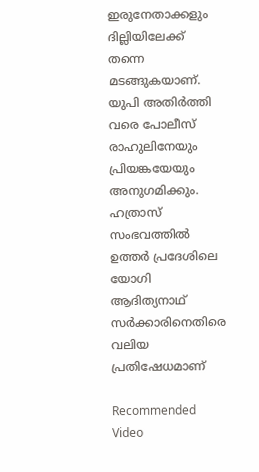ഇരുനേതാക്കളും ദില്ലിയിലേക്ക് തന്നെ മടങ്ങുകയാണ്. യുപി അതിർത്തി വരെ പോലീസ് രാഹുലിനേയും പ്രിയങ്കയേയും അനുഗമിക്കും. ഹത്രാസ് സംഭവത്തില്‍ ഉത്തര്‍ പ്രദേശിലെ യോഗി ആദിത്യനാഥ് സര്‍ക്കാരിനെതിരെ വലിയ പ്രതിഷേധമാണ്

Recommended Video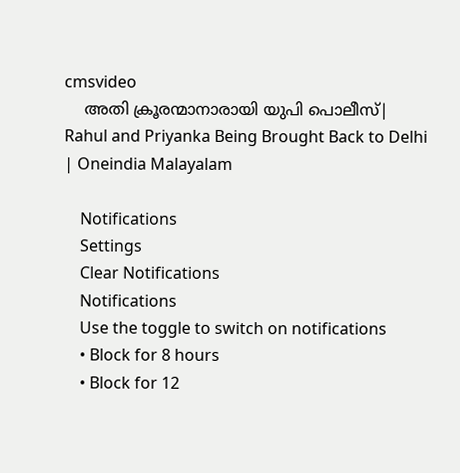cmsvideo
    അതി ക്രൂരന്മാനാരായി യുപി പൊലീസ്| Rahul and Priyanka Being Brought Back to Delhi | Oneindia Malayalam

    Notifications
    Settings
    Clear Notifications
    Notifications
    Use the toggle to switch on notifications
    • Block for 8 hours
    • Block for 12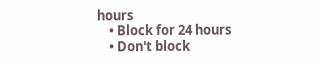hours
    • Block for 24 hours
    • Don't block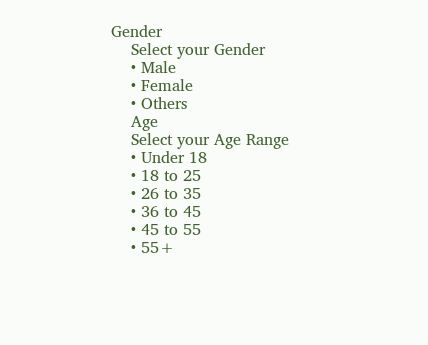Gender
    Select your Gender
    • Male
    • Female
    • Others
    Age
    Select your Age Range
    • Under 18
    • 18 to 25
    • 26 to 35
    • 36 to 45
    • 45 to 55
    • 55+